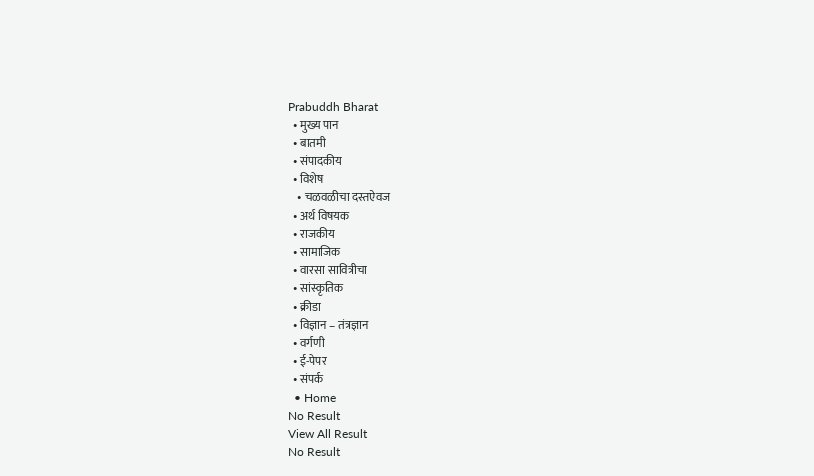Prabuddh Bharat
  • मुख्य पान
  • बातमी
  • संपादकीय
  • विशेष
    • चळवळीचा दस्तऐवज
  • अर्थ विषयक
  • राजकीय
  • सामाजिक
  • वारसा सावित्रीचा
  • सांस्कृतिक
  • क्रीडा
  • विज्ञान – तंत्रज्ञान
  • वर्गणी
  • ई-पेपर
  • संपर्क
  • Home
No Result
View All Result
No Result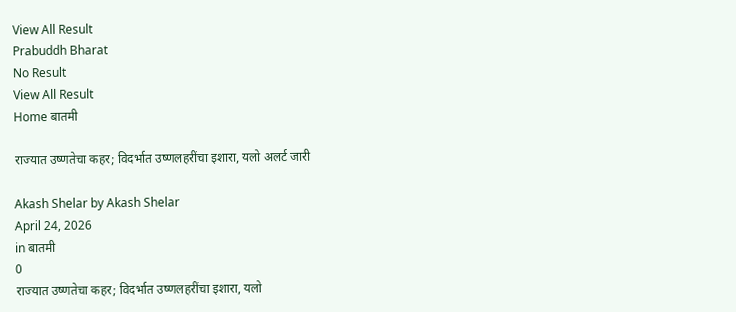View All Result
Prabuddh Bharat
No Result
View All Result
Home बातमी

राज्यात उष्णतेचा कहर; विदर्भात उष्णलहरींचा इशारा, यलो अलर्ट जारी

Akash Shelar by Akash Shelar
April 24, 2026
in बातमी
0
राज्यात उष्णतेचा कहर; विदर्भात उष्णलहरींचा इशारा, यलो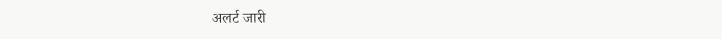अलर्ट जारी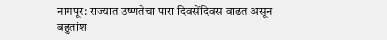नागपूर: राज्यात उष्णतेचा पारा दिवसेंदिवस वाढत असून बहुतांश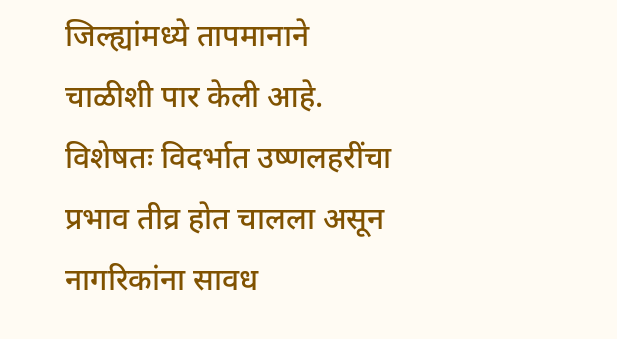जिल्ह्यांमध्ये तापमानाने चाळीशी पार केली आहे. विशेषतः विदर्भात उष्णलहरींचा प्रभाव तीव्र होत चालला असून नागरिकांना सावध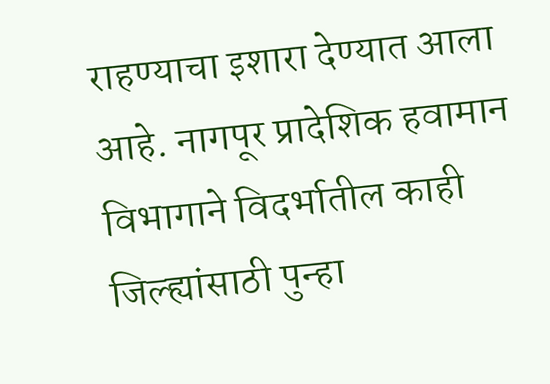राहण्याचा इशारा देण्यात आला आहे. नागपूर प्रादेशिक हवामान विभागाने विदर्भातील काही जिल्ह्यांसाठी पुन्हा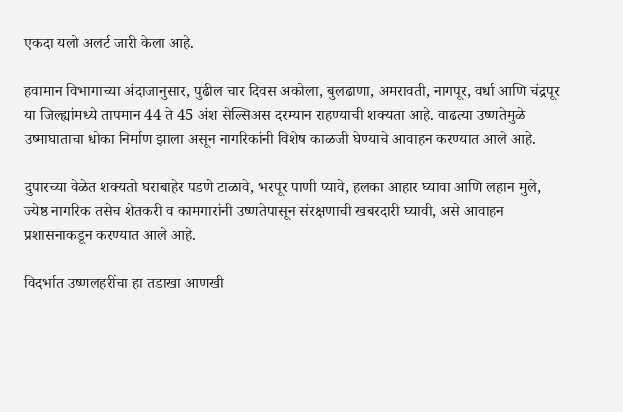एकदा यलो अलर्ट जारी केला आहे.

हवामान विभागाच्या अंदाजानुसार, पुढील चार दिवस अकोला, बुलढाणा, अमरावती, नागपूर, वर्धा आणि चंद्रपूर या जिल्ह्यांमध्ये तापमान 44 ते 45 अंश सेल्सिअस दरम्यान राहण्याची शक्यता आहे. वाढत्या उष्णतेमुळे उष्माघाताचा धोका निर्माण झाला असून नागरिकांनी विशेष काळजी घेण्याचे आवाहन करण्यात आले आहे.

दुपारच्या वेळेत शक्यतो घराबाहेर पडणे टाळावे, भरपूर पाणी प्यावे, हलका आहार घ्यावा आणि लहान मुले, ज्येष्ठ नागरिक तसेच शेतकरी व कामगारांनी उष्णतेपासून संरक्षणाची खबरदारी घ्यावी, असे आवाहन प्रशासनाकडून करण्यात आले आहे.

विदर्भात उष्णलहरींचा हा तडाखा आणखी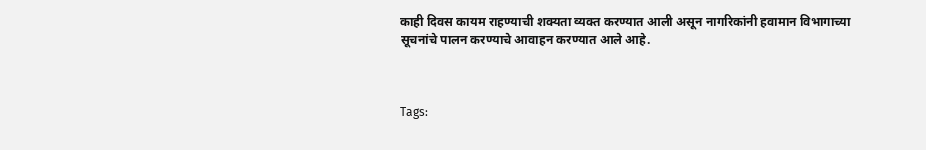काही दिवस कायम राहण्याची शक्यता व्यक्त करण्यात आली असून नागरिकांनी हवामान विभागाच्या सूचनांचे पालन करण्याचे आवाहन करण्यात आले आहे.



Tags: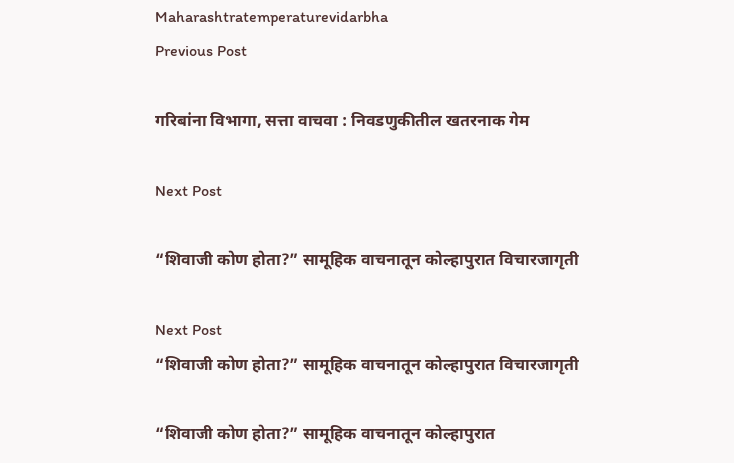Maharashtratemperaturevidarbha
Previous Post

गरिबांना विभागा, सत्ता वाचवा : निवडणुकीतील खतरनाक गेम

Next Post

“शिवाजी कोण होता?” सामूहिक वाचनातून कोल्हापुरात विचारजागृती

Next Post
“शिवाजी कोण होता?” सामूहिक वाचनातून कोल्हापुरात विचारजागृती

“शिवाजी कोण होता?” सामूहिक वाचनातून कोल्हापुरात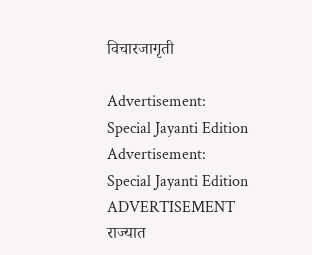विचारजागृती

Advertisement: Special Jayanti Edition Advertisement: Special Jayanti Edition
ADVERTISEMENT
राज्यात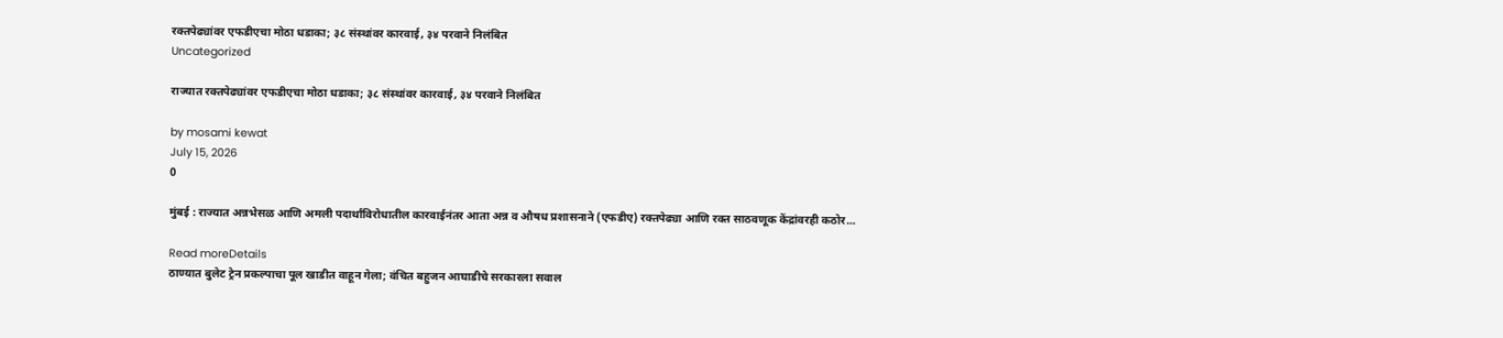रक्तपेढ्यांवर एफडीएचा मोठा धडाका; ३८ संस्थांवर कारवाई, ३४ परवाने निलंबित
Uncategorized

राज्यात रक्तपेढ्यांवर एफडीएचा मोठा धडाका; ३८ संस्थांवर कारवाई, ३४ परवाने निलंबित

by mosami kewat
July 15, 2026
0

मुंबई : राज्यात अन्नभेसळ आणि अमली पदार्थांविरोधातील कारवाईनंतर आता अन्न व औषध प्रशासनाने (एफडीए) रक्तपेढ्या आणि रक्त साठवणूक केंद्रांवरही कठोर...

Read moreDetails
ठाण्यात बुलेट ट्रेन प्रकल्पाचा पूल खाडीत वाहून गेला; वंचित बहुजन आघाडीचे सरकारला सवाल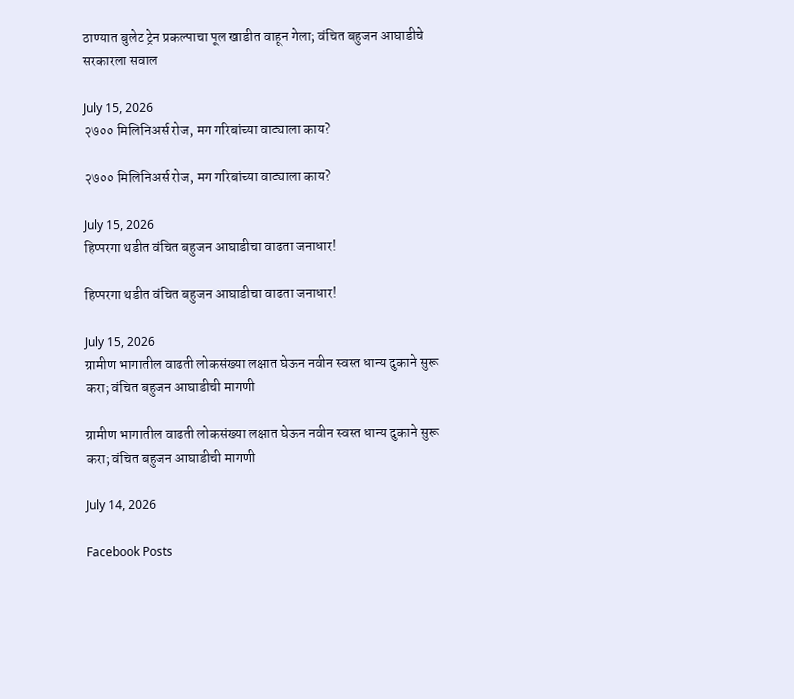ठाण्यात बुलेट ट्रेन प्रकल्पाचा पूल खाडीत वाहून गेला; वंचित बहुजन आघाडीचे सरकारला सवाल

July 15, 2026
२७०० मिलिनिअर्स रोज, मग गरिबांच्या वाट्याला काय?

२७०० मिलिनिअर्स रोज, मग गरिबांच्या वाट्याला काय?

July 15, 2026
हिप्परगा थडीत वंचित बहुजन आघाडीचा वाढता जनाधार!

हिप्परगा थडीत वंचित बहुजन आघाडीचा वाढता जनाधार!

July 15, 2026
ग्रामीण भागातील वाढती लोकसंख्या लक्षात घेऊन नवीन स्वस्त धान्य दुकाने सुरू करा; वंचित बहुजन आघाडीची मागणी

ग्रामीण भागातील वाढती लोकसंख्या लक्षात घेऊन नवीन स्वस्त धान्य दुकाने सुरू करा; वंचित बहुजन आघाडीची मागणी

July 14, 2026

Facebook Posts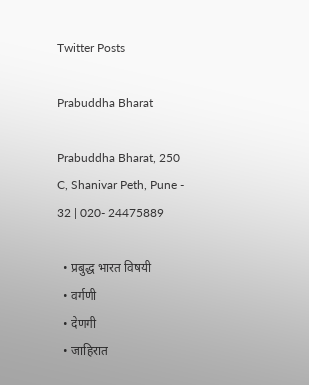Twitter Posts

Prabuddha Bharat

Prabuddha Bharat, 250 C, Shanivar Peth, Pune - 32 | 020- 24475889

  • प्रबुद्ध भारत विषयी
  • वर्गणी
  • देणगी
  • जाहिरात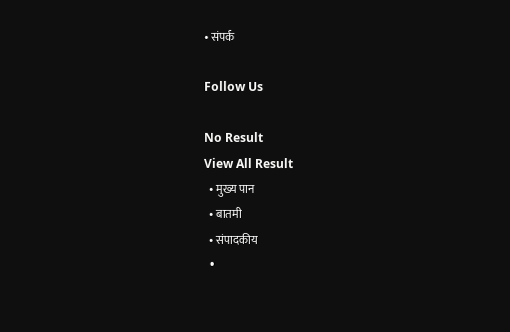• संपर्क

Follow Us

No Result
View All Result
  • मुख्य पान
  • बातमी
  • संपादकीय
  •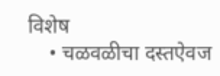विशेष
    • चळवळीचा दस्तऐवज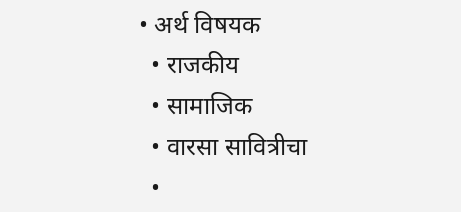• अर्थ विषयक
  • राजकीय
  • सामाजिक
  • वारसा सावित्रीचा
  •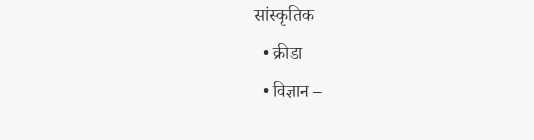सांस्कृतिक
  • क्रीडा
  • विज्ञान –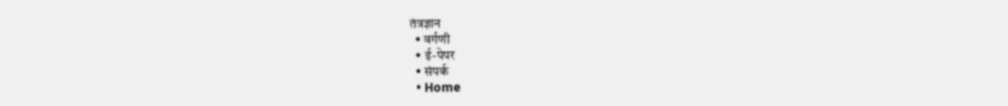तंत्रज्ञान
  • वर्गणी
  • ई-पेपर
  • संपर्क
  • Home